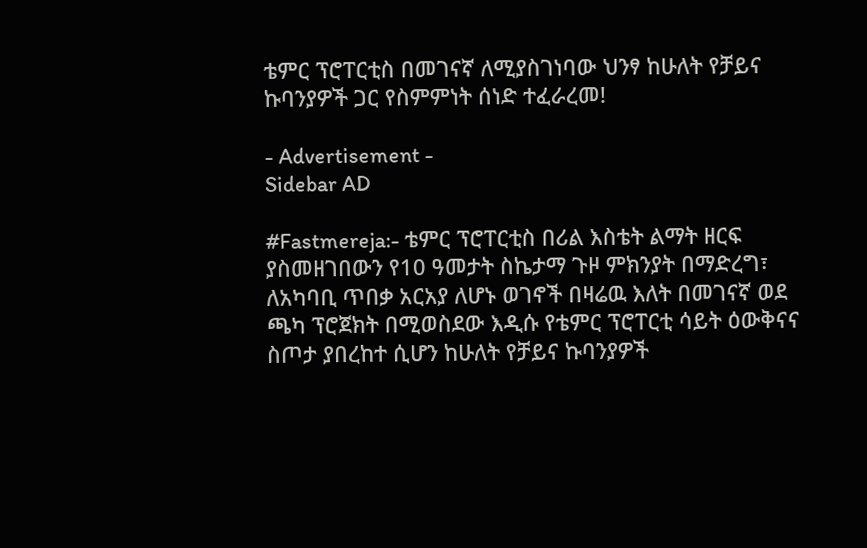ቴምር ፕሮፐርቲስ በመገናኛ ለሚያስገነባው ህንፃ ከሁለት የቻይና ኩባንያዎች ጋር የስምምነት ሰነድ ተፈራረመ!

- Advertisement -
Sidebar AD

#Fastmereja:- ቴምር ፕሮፐርቲስ በሪል እስቴት ልማት ዘርፍ ያስመዘገበውን የ10 ዓመታት ስኬታማ ጉዞ ምክንያት በማድረግ፣ ለአካባቢ ጥበቃ አርአያ ለሆኑ ወገኖች በዛሬዉ እለት በመገናኛ ወደ ጫካ ፕሮጀክት በሚወስደው እዲሱ የቴምር ፕሮፐርቲ ሳይት ዕውቅናና ስጦታ ያበረከተ ሲሆን ከሁለት የቻይና ኩባንያዎች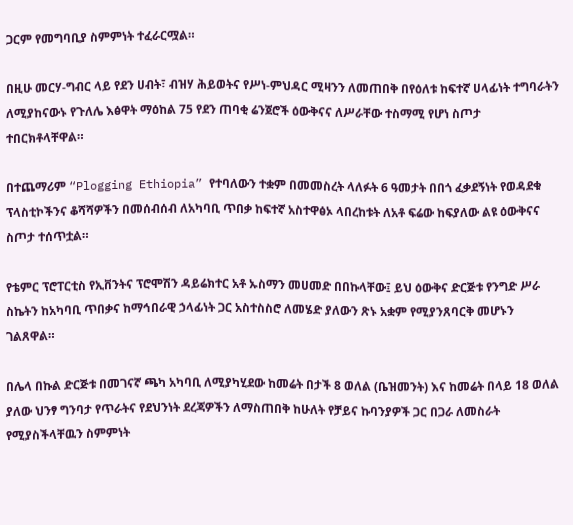ጋርም የመግባቢያ ስምምነት ተፈራርሟል።

በዚሁ መርሃ-ግብር ላይ የደን ሀብት፣ ብዝሃ ሕይወትና የሥነ-ምህዳር ሚዛንን ለመጠበቅ በየዕለቱ ከፍተኛ ሀላፊነት ተግባራትን ለሚያከናውኑ የጉለሌ እፅዋት ማዕከል 75 የደን ጠባቂ ሬንጀሮች ዕውቅናና ለሥራቸው ተስማሚ የሆነ ስጦታ ተበርክቶላቸዋል።

በተጨማሪም “Plogging Ethiopia” የተባለውን ተቋም በመመስረት ላለፉት 6 ዓመታት በበጎ ፈቃደኝነት የወዳደቁ ፕላስቲኮችንና ቆሻሻዎችን በመሰብሰብ ለአካባቢ ጥበቃ ከፍተኛ አስተዋፅኦ ላበረከቱት ለአቶ ፍሬው ከፍያለው ልዩ ዕውቅናና ስጦታ ተሰጥቷል።

የቴምር ፕሮፐርቲስ የኢቨንትና ፕሮሞሽን ዳይሬክተር አቶ ኡስማን መሀመድ በበኩላቸው፤ ይህ ዕውቅና ድርጅቱ የንግድ ሥራ ስኬትን ከአካባቢ ጥበቃና ከማኅበራዊ ኃላፊነት ጋር አስተስስሮ ለመሄድ ያለውን ጽኑ አቋም የሚያንጸባርቅ መሆኑን ገልጸዋል።

በሌላ በኩል ድርጅቱ በመገናኛ ጫካ አካባቢ ለሚያካሂደው ከመሬት በታች 8 ወለል (ቤዝመንት) እና ከመሬት በላይ 18 ወለል ያለው ህንፃ ግንባታ የጥራትና የደህንነት ደረጃዎችን ለማስጠበቅ ከሁለት የቻይና ኩባንያዎች ጋር በጋራ ለመስራት የሚያስችላቸዉን ስምምነት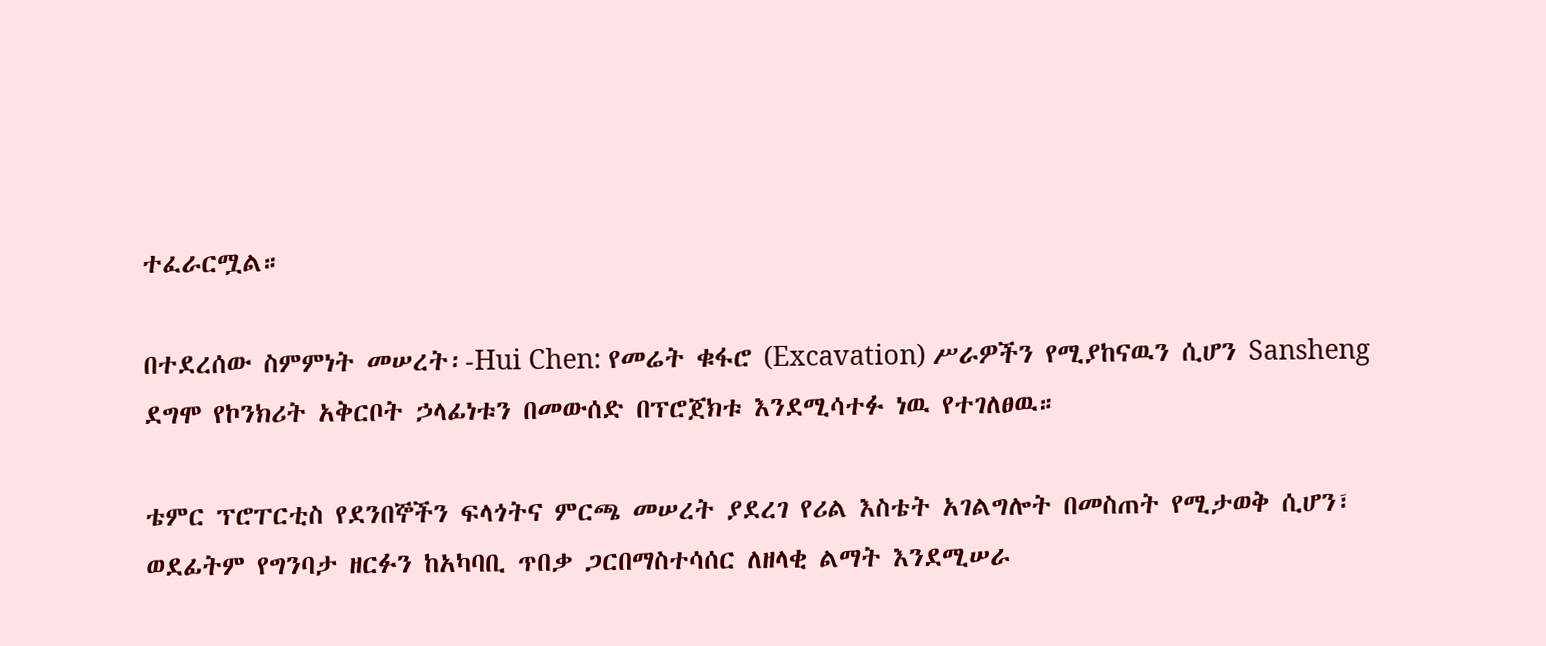ተፈራርሟል።

በተደረሰው ስምምነት መሠረት፡-Hui Chen: የመሬት ቁፋሮ (Excavation) ሥራዎችን የሚያከናዉን ሲሆን Sansheng ደግሞ የኮንክሪት አቅርቦት ኃላፊነቱን በመውሰድ በፕሮጀክቱ እንደሚሳተፉ ነዉ የተገለፀዉ።

ቴምር ፕሮፐርቲስ የደንበኞችን ፍላጎትና ምርጫ መሠረት ያደረገ የሪል እስቴት አገልግሎት በመስጠት የሚታወቅ ሲሆን፣ ወደፊትም የግንባታ ዘርፉን ከአካባቢ ጥበቃ ጋርበማስተሳሰር ለዘላቂ ልማት እንደሚሠራ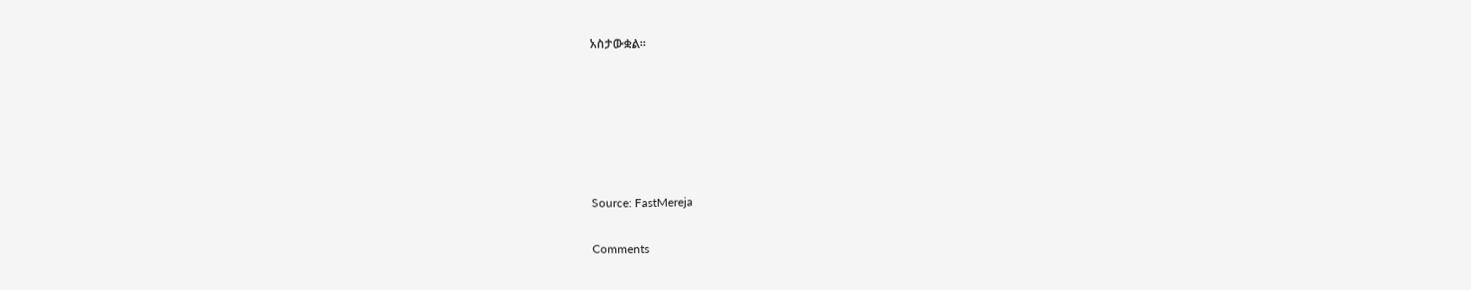አስታውቋል።






Source: FastMereja

Comments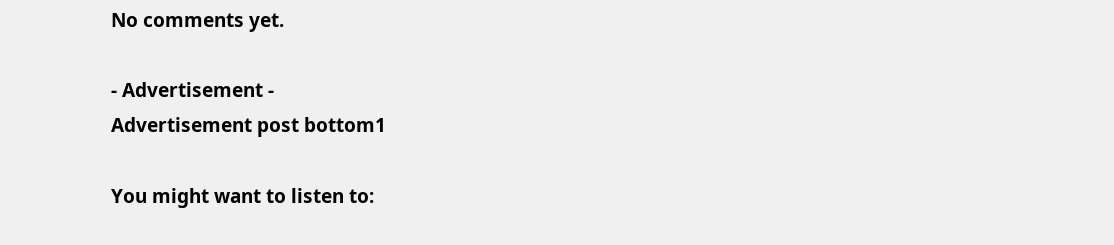No comments yet.

- Advertisement -
Advertisement post bottom1

You might want to listen to: